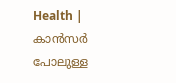Health | കാൻസർ പോലുള്ള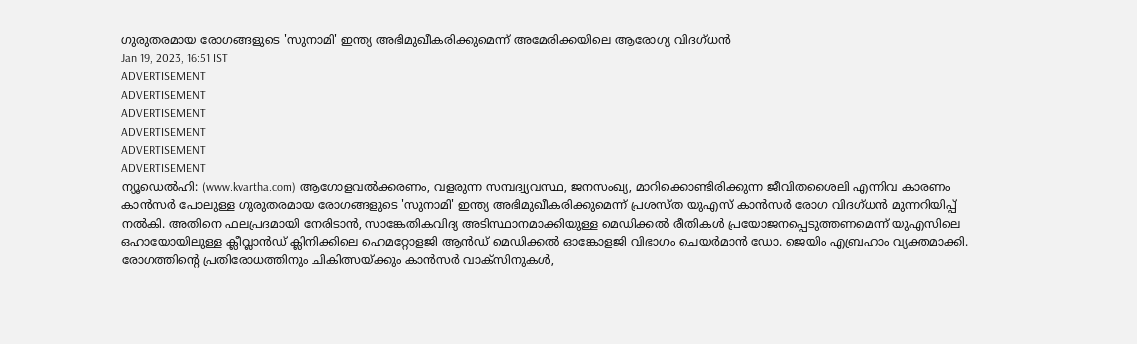ഗുരുതരമായ രോഗങ്ങളുടെ 'സുനാമി' ഇന്ത്യ അഭിമുഖീകരിക്കുമെന്ന് അമേരിക്കയിലെ ആരോഗ്യ വിദഗ്ധൻ
Jan 19, 2023, 16:51 IST
ADVERTISEMENT
ADVERTISEMENT
ADVERTISEMENT
ADVERTISEMENT
ADVERTISEMENT
ADVERTISEMENT
ന്യൂഡെൽഹി: (www.kvartha.com) ആഗോളവൽക്കരണം, വളരുന്ന സമ്പദ്വ്യവസ്ഥ, ജനസംഖ്യ, മാറിക്കൊണ്ടിരിക്കുന്ന ജീവിതശൈലി എന്നിവ കാരണം കാൻസർ പോലുള്ള ഗുരുതരമായ രോഗങ്ങളുടെ 'സുനാമി' ഇന്ത്യ അഭിമുഖീകരിക്കുമെന്ന് പ്രശസ്ത യുഎസ് കാൻസർ രോഗ വിദഗ്ധൻ മുന്നറിയിപ്പ് നൽകി. അതിനെ ഫലപ്രദമായി നേരിടാൻ, സാങ്കേതികവിദ്യ അടിസ്ഥാനമാക്കിയുള്ള മെഡിക്കൽ രീതികൾ പ്രയോജനപ്പെടുത്തണമെന്ന് യുഎസിലെ ഒഹായോയിലുള്ള ക്ലീവ്ലാൻഡ് ക്ലിനിക്കിലെ ഹെമറ്റോളജി ആൻഡ് മെഡിക്കൽ ഓങ്കോളജി വിഭാഗം ചെയർമാൻ ഡോ. ജെയിം എബ്രഹാം വ്യക്തമാക്കി.
രോഗത്തിന്റെ പ്രതിരോധത്തിനും ചികിത്സയ്ക്കും കാൻസർ വാക്സിനുകൾ,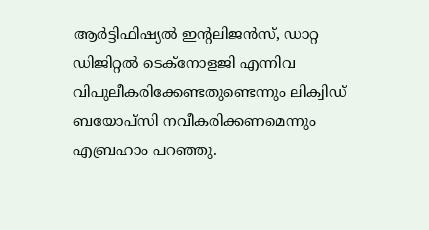ആർട്ടിഫിഷ്യൽ ഇന്റലിജൻസ്, ഡാറ്റ ഡിജിറ്റൽ ടെക്നോളജി എന്നിവ വിപുലീകരിക്കേണ്ടതുണ്ടെന്നും ലിക്വിഡ് ബയോപ്സി നവീകരിക്കണമെന്നും എബ്രഹാം പറഞ്ഞു.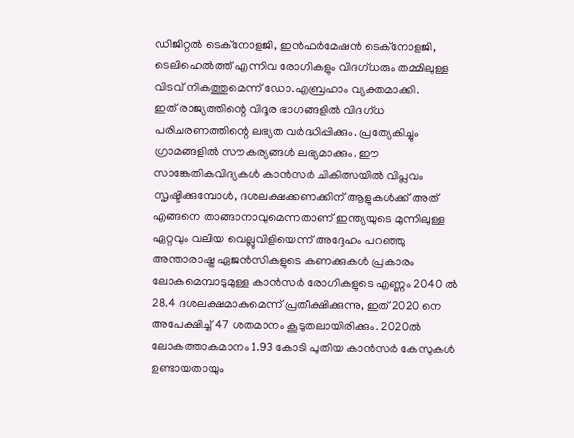ഡിജിറ്റൽ ടെക്നോളജി, ഇൻഫർമേഷൻ ടെക്നോളജി, ടെലിഹെൽത്ത് എന്നിവ രോഗികളും വിദഗ്ധരും തമ്മിലുള്ള വിടവ് നികത്തുമെന്ന് ഡോ.എബ്രഹാം വ്യക്തമാക്കി.
ഇത് രാജ്യത്തിന്റെ വിദൂര ഭാഗങ്ങളിൽ വിദഗ്ധ പരിചരണത്തിന്റെ ലഭ്യത വർദ്ധിപ്പിക്കും. പ്രത്യേകിച്ചും ഗ്രാമങ്ങളിൽ സൗകര്യങ്ങൾ ലഭ്യമാക്കും. ഈ സാങ്കേതികവിദ്യകൾ കാൻസർ ചികിത്സയിൽ വിപ്ലവം സൃഷ്ടിക്കുമ്പോൾ, ദശലക്ഷക്കണക്കിന് ആളുകൾക്ക് അത് എങ്ങനെ താങ്ങാനാവുമെന്നതാണ് ഇന്ത്യയുടെ മുന്നിലുള്ള ഏറ്റവും വലിയ വെല്ലുവിളിയെന്ന് അദ്ദേഹം പറഞ്ഞു
അന്താരാഷ്ട്ര ഏജൻസികളുടെ കണക്കുകൾ പ്രകാരം ലോകമെമ്പാടുമുള്ള കാൻസർ രോഗികളുടെ എണ്ണം 2040 ൽ 28.4 ദശലക്ഷമാകുമെന്ന് പ്രതീക്ഷിക്കുന്നു, ഇത് 2020 നെ അപേക്ഷിച്ച് 47 ശതമാനം കൂടുതലായിരിക്കും. 2020ൽ ലോകത്താകമാനം 1.93 കോടി പുതിയ കാൻസർ കേസുകൾ ഉണ്ടായതായും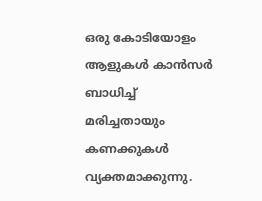ഒരു കോടിയോളം ആളുകൾ കാൻസർ ബാധിച്ച് മരിച്ചതായും കണക്കുകൾ വ്യക്തമാക്കുന്നു.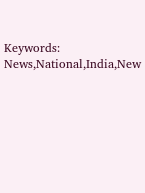Keywords: News,National,India,New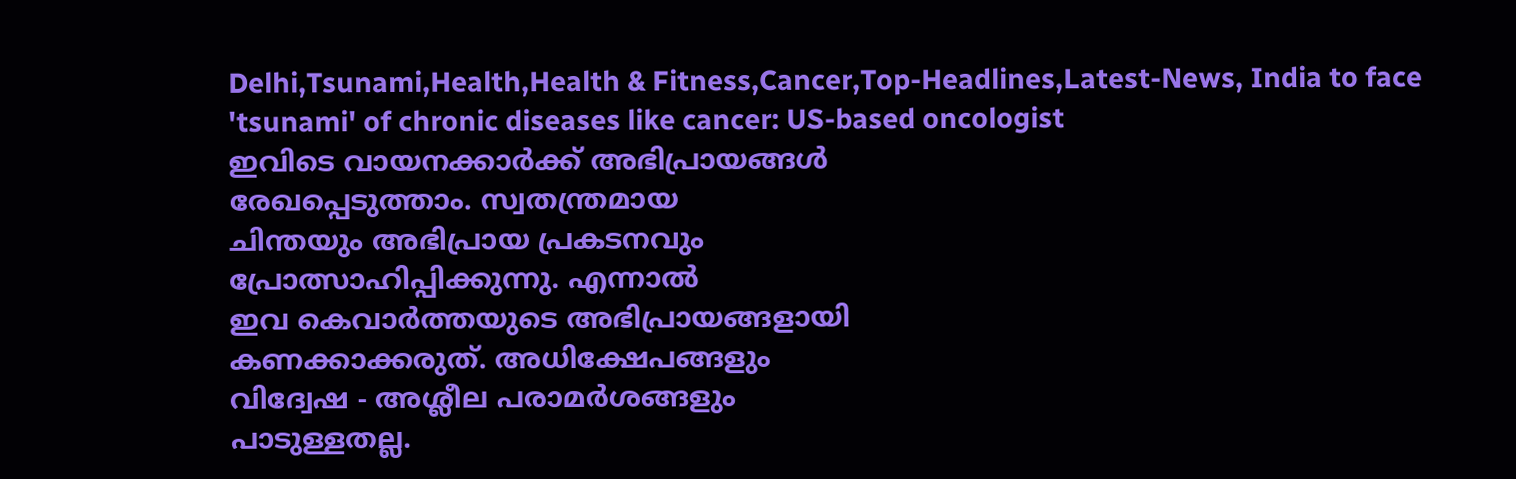Delhi,Tsunami,Health,Health & Fitness,Cancer,Top-Headlines,Latest-News, India to face 'tsunami' of chronic diseases like cancer: US-based oncologist
ഇവിടെ വായനക്കാർക്ക് അഭിപ്രായങ്ങൾ
രേഖപ്പെടുത്താം. സ്വതന്ത്രമായ
ചിന്തയും അഭിപ്രായ പ്രകടനവും
പ്രോത്സാഹിപ്പിക്കുന്നു. എന്നാൽ
ഇവ കെവാർത്തയുടെ അഭിപ്രായങ്ങളായി
കണക്കാക്കരുത്. അധിക്ഷേപങ്ങളും
വിദ്വേഷ - അശ്ലീല പരാമർശങ്ങളും
പാടുള്ളതല്ല.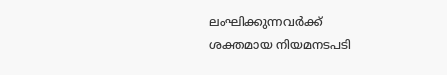ലംഘിക്കുന്നവർക്ക്
ശക്തമായ നിയമനടപടി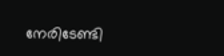നേരിടേണ്ടി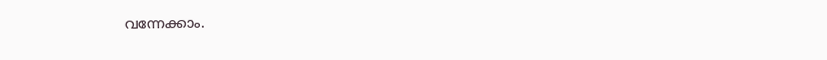വന്നേക്കാം.